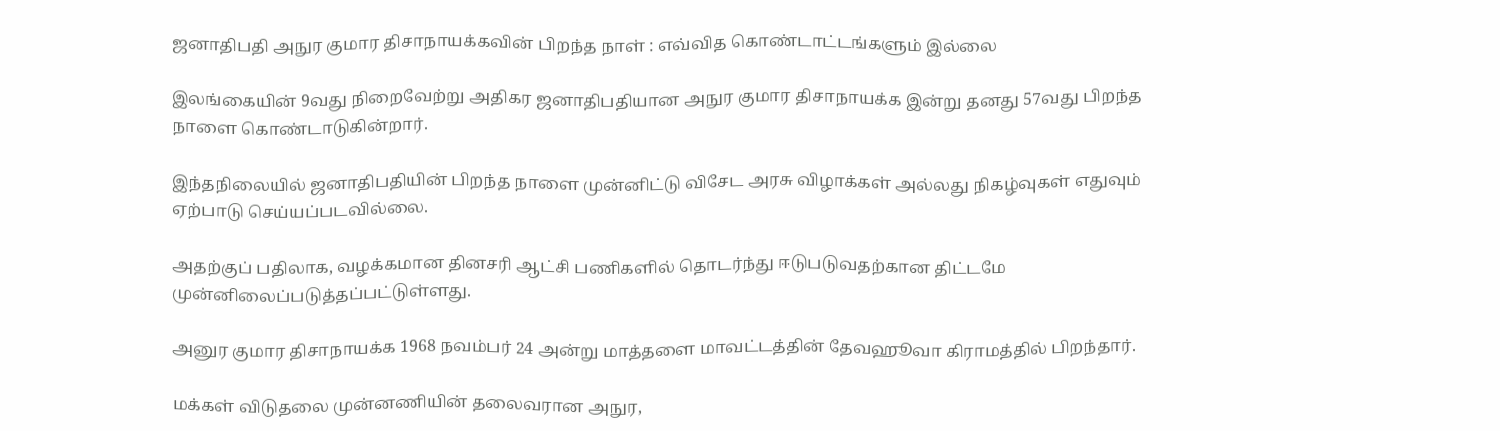ஜனாதிபதி அநுர குமார திசாநாயக்கவின் பிறந்த நாள் : எவ்வித கொண்டாட்டங்களும் இல்லை

இலங்கையின் 9வது நிறைவேற்று அதிகர ஜனாதிபதியான அநுர குமார திசாநாயக்க இன்று தனது 57வது பிறந்த நாளை கொண்டாடுகின்றார்.

இந்தநிலையில் ஜனாதிபதியின் பிறந்த நாளை முன்னிட்டு விசேட அரசு விழாக்கள் அல்லது நிகழ்வுகள் எதுவும் ஏற்பாடு செய்யப்படவில்லை.

அதற்குப் பதிலாக, வழக்கமான தினசரி ஆட்சி பணிகளில் தொடர்ந்து ஈடுபடுவதற்கான திட்டமே முன்னிலைப்படுத்தப்பட்டுள்ளது.

அனுர குமார திசாநாயக்க 1968 நவம்பர் 24 அன்று மாத்தளை மாவட்டத்தின் தேவஹூவா கிராமத்தில் பிறந்தார்.

மக்கள் விடுதலை முன்னணியின் தலைவரான அநுர,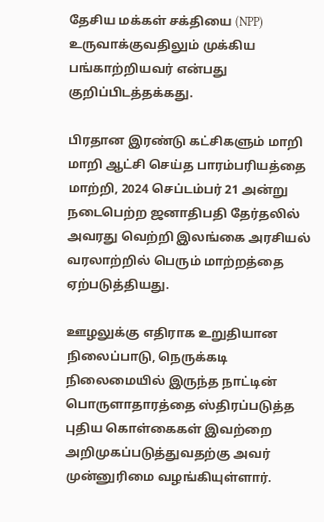தேசிய மக்கள் சக்தியை (NPP) உருவாக்குவதிலும் முக்கிய பங்காற்றியவர் என்பது குறிப்பிடத்தக்கது.

பிரதான இரண்டு கட்சிகளும் மாறி மாறி ஆட்சி செய்த பாரம்பரியத்தை மாற்றி, 2024 செப்டம்பர் 21 அன்று நடைபெற்ற ஜனாதிபதி தேர்தலில் அவரது வெற்றி இலங்கை அரசியல் வரலாற்றில் பெரும் மாற்றத்தை ஏற்படுத்தியது.

ஊழலுக்கு எதிராக உறுதியான நிலைப்பாடு, நெருக்கடி நிலைமையில் இருந்த நாட்டின் பொருளாதாரத்தை ஸ்திரப்படுத்த புதிய கொள்கைகள் இவற்றை அறிமுகப்படுத்துவதற்கு அவர் முன்னுரிமை வழங்கியுள்ளார்.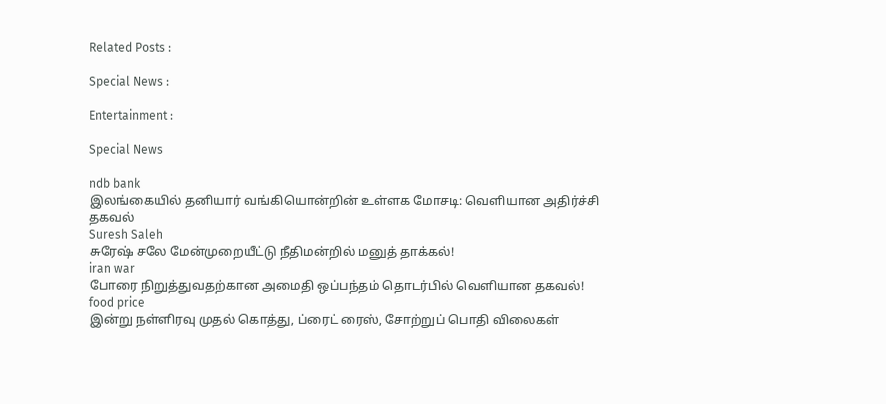Related Posts :

Special News :

Entertainment :

Special News

ndb bank
இலங்கையில் தனியார் வங்கியொன்றின் உள்ளக மோசடி: வெளியான அதிர்ச்சி தகவல்
Suresh Saleh
சுரேஷ் சலே மேன்முறையீட்டு நீதிமன்றில் மனுத் தாக்கல்!
iran war
போரை நிறுத்துவதற்கான அமைதி ஒப்பந்தம் தொடர்பில் வெளியான தகவல்!
food price
இன்று நள்ளிரவு முதல் கொத்து, ப்ரைட் ரைஸ், சோற்றுப் பொதி விலைகள்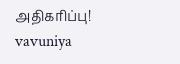அதிகரிப்பு!
vavuniya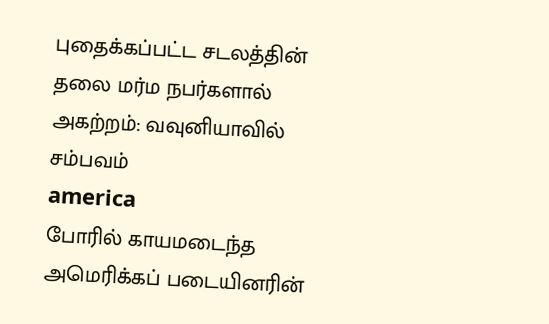புதைக்கப்பட்ட சடலத்தின் தலை மர்ம நபர்களால் அகற்றம்: வவுனியாவில் சம்பவம்
america
போரில் காயமடைந்த அமெரிக்கப் படையினரின்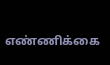எண்ணிக்கை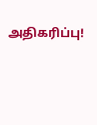அதிகரிப்பு!